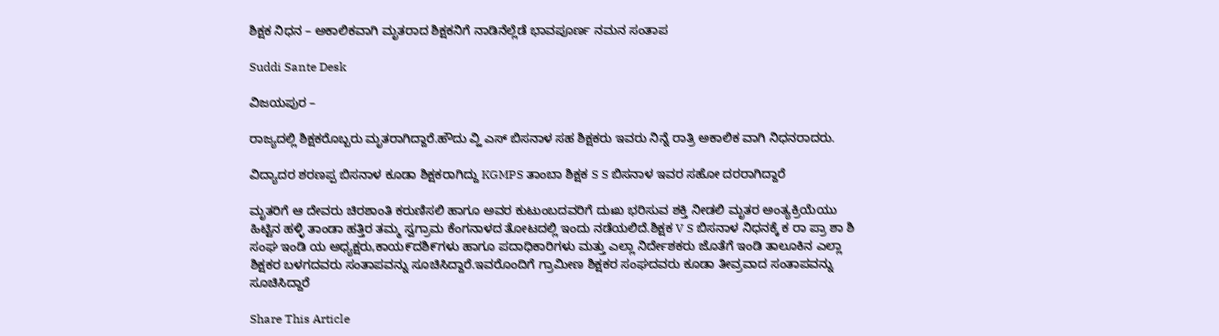ಶಿಕ್ಷಕ ನಿಧನ – ಅಕಾಲಿಕವಾಗಿ ಮೃತರಾದ ಶಿಕ್ಷಕನಿಗೆ ನಾಡಿನೆಲ್ಲೆಡೆ ಭಾವಪೂರ್ಣ ನಮನ ಸಂತಾಪ

Suddi Sante Desk

ವಿಜಯಪುರ –

ರಾಜ್ಯದಲ್ಲಿ ಶಿಕ್ಷಕರೊಬ್ಬರು ಮೃತರಾಗಿದ್ದಾರೆ.ಹೌದು ವ್ಹಿ ಎಸ್ ಬಿಸನಾಳ ಸಹ ಶಿಕ್ಷಕರು ಇವರು ನಿನ್ನೆ ರಾತ್ರಿ ಅಕಾಲಿಕ ವಾಗಿ ನಿಧನರಾದರು.

ವಿದ್ಯಾದರ ಶರಣಪ್ಪ ಬಿಸನಾಳ ಕೂಡಾ ಶಿಕ್ಷಕರಾಗಿದ್ದು KGMPS ತಾಂಬಾ ಶಿಕ್ಷಕ S S ಬಿಸನಾಳ ಇವರ ಸಹೋ ದರರಾಗಿದ್ದಾರೆ

ಮೃತರಿಗೆ ಆ ದೇವರು ಚಿರಶಾಂತಿ ಕರುಣಿಸಲಿ ಹಾಗೂ ಅವರ ಕುಟುಂಬದವರಿಗೆ ದುಃಖ ಭರಿಸುವ ಶಕ್ತಿ ನೀಡಲಿ ಮೃತರ ಅಂತ್ಯಕ್ರಿಯೆಯು ಹಿಟ್ಟಿನ ಹಳ್ಳಿ ತಾಂಡಾ ಹತ್ತಿರ ತಮ್ಮ ಸ್ವಗ್ರಾಮ ಕೆಂಗನಾಳದ ತೋಟದಲ್ಲಿ ಇಂದು ನಡೆಯಲಿದೆ.ಶಿಕ್ಷಕ V S ಬಿಸನಾಳ ನಿಧನಕ್ಕೆ ಕ ರಾ ಪ್ರಾ ಶಾ ಶಿ ಸಂಘ ಇಂಡಿ ಯ ಅಧ್ಯಕ್ಷರು,ಕಾಯ೯ದಶಿ೯ಗಳು ಹಾಗೂ ಪದಾಧಿಕಾರಿಗಳು ಮತ್ತು ಎಲ್ಲಾ ನಿರ್ದೇಶಕರು ಜೊತೆಗೆ ಇಂಡಿ ತಾಲೂಕಿನ ಎಲ್ಲಾ ಶಿಕ್ಷಕರ ಬಳಗದವರು ಸಂತಾಪವನ್ನು ಸೂಚಿಸಿದ್ದಾರೆ.ಇವರೊಂದಿಗೆ ಗ್ರಾಮೀಣ ಶಿಕ್ಷಕರ ಸಂಘದವರು ಕೂಡಾ ತೀವ್ರವಾದ ಸಂತಾಪವನ್ನು ಸೂಚಿಸಿದ್ದಾರೆ

Share This Article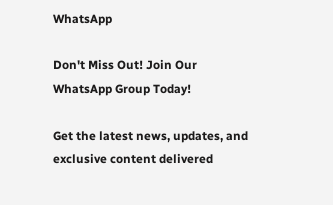WhatsApp

Don't Miss Out! Join Our WhatsApp Group Today!

Get the latest news, updates, and exclusive content delivered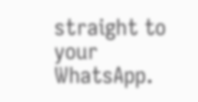straight to your WhatsApp.